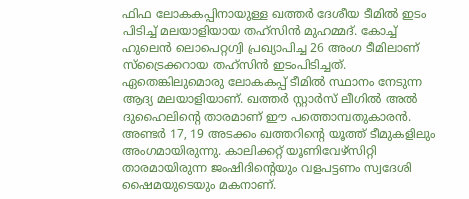ഫിഫ ലോകകപ്പിനായുള്ള ഖത്തർ ദേശീയ ടീമിൽ ഇടം പിടിച്ച് മലയാളിയായ തഹ്സിൻ മുഹമ്മദ്. കോച്ച് ഹുലെൻ ലൊപെറ്റഗ്വി പ്രഖ്യാപിച്ച 26 അംഗ ടീമിലാണ് സ്ട്രൈക്കറായ തഹ്സിൻ ഇടംപിടിച്ചത്. ഏതെങ്കിലുമൊരു ലോകകപ്പ് ടീമിൽ സ്ഥാനം നേടുന്ന ആദ്യ മലയാളിയാണ്. ഖത്തർ സ്റ്റാർസ് ലീഗിൽ അൽ ദുഹൈലിന്റെ താരമാണ് ഈ പത്തൊമ്പതുകാരൻ. അണ്ടർ 17, 19 അടക്കം ഖത്തറിന്റെ യൂത്ത് ടീമുകളിലും അംഗമായിരുന്നു. കാലിക്കറ്റ് യൂണിവേഴ്സിറ്റി താരമായിരുന്ന ജംഷിദിന്റെയും വളപട്ടണം സ്വദേശി ഷൈമയുടെയും മകനാണ്.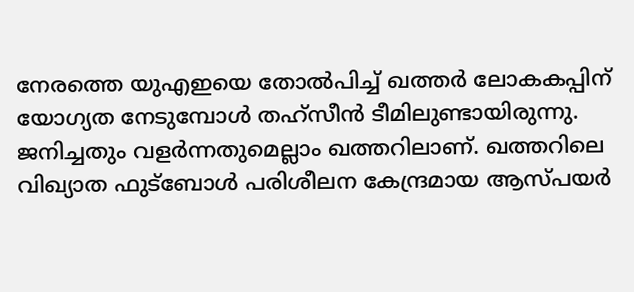നേരത്തെ യുഎഇയെ തോൽപിച്ച് ഖത്തർ ലോകകപ്പിന് യോഗ്യത നേടുമ്പോൾ തഹ്സീൻ ടീമിലുണ്ടായിരുന്നു. ജനിച്ചതും വളർന്നതുമെല്ലാം ഖത്തറിലാണ്. ഖത്തറിലെ വിഖ്യാത ഫുട്ബോൾ പരിശീലന കേന്ദ്രമായ ആസ്പയർ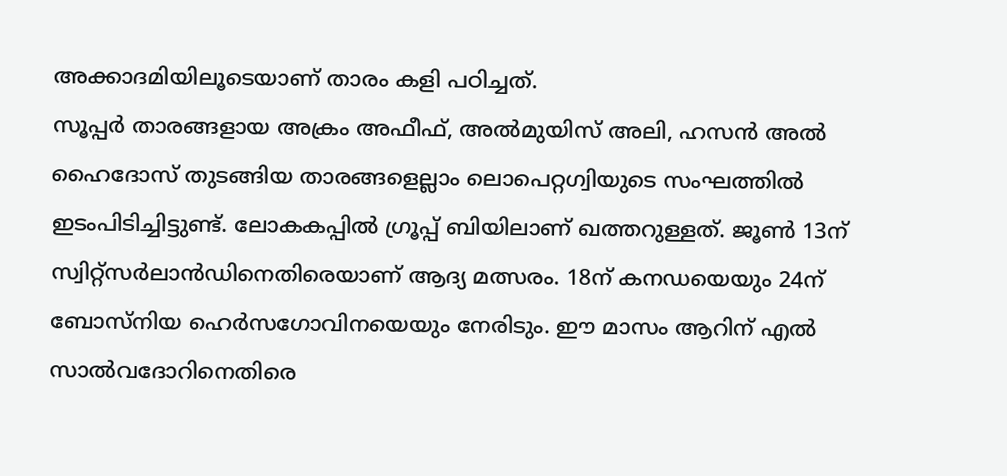അക്കാദമിയിലൂടെയാണ് താരം കളി പഠിച്ചത്.
സൂപ്പർ താരങ്ങളായ അക്രം അഫീഫ്, അൽമുയിസ് അലി, ഹസൻ അൽ ഹൈദോസ് തുടങ്ങിയ താരങ്ങളെല്ലാം ലൊപെറ്റഗ്വിയുടെ സംഘത്തിൽ ഇടംപിടിച്ചിട്ടുണ്ട്. ലോകകപ്പിൽ ഗ്രൂപ്പ് ബിയിലാണ് ഖത്തറുള്ളത്. ജൂൺ 13ന് സ്വിറ്റ്സർലാൻഡിനെതിരെയാണ് ആദ്യ മത്സരം. 18ന് കനഡയെയും 24ന് ബോസ്നിയ ഹെർസഗോവിനയെയും നേരിടും. ഈ മാസം ആറിന് എൽ സാൽവദോറിനെതിരെ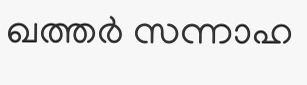ഖത്തർ സന്നാഹ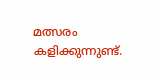മത്സരം കളിക്കുന്നുണ്ട്.